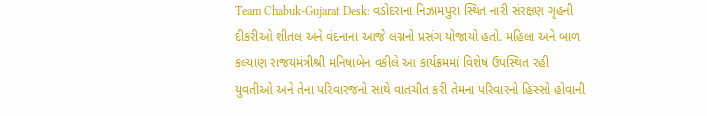Team Chabuk-Gujarat Desk: વડોદરાના નિઝામપુરા સ્થિત નારી સંરક્ષણ ગૃહની દીકરીઓ શીતલ અને વંદનાના આજે લગ્નનો પ્રસંગ યોજાયો હતો. મહિલા અને બાળ કલ્યાણ રાજયમંત્રીશ્રી મનિષાબેન વકીલે આ કાર્યક્રમમાં વિશેષ ઉપસ્થિત રહી યુવતીઓ અને તેના પરિવારજનો સાથે વાતચીત કરી તેમના પરિવારનો હિસ્સો હોવાની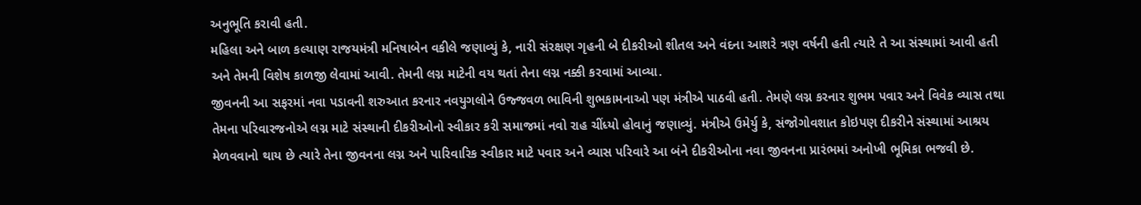અનુભૂતિ કરાવી હતી.
મહિલા અને બાળ કલ્યાણ રાજયમંત્રી મનિષાબેન વકીલે જણાવ્યું કે, નારી સંરક્ષણ ગૃહની બે દીકરીઓ શીતલ અને વંદના આશરે ત્રણ વર્ષની હતી ત્યારે તે આ સંસ્થામાં આવી હતી અને તેમની વિશેષ કાળજી લેવામાં આવી. તેમની લગ્ન માટેની વય થતાં તેના લગ્ન નક્કી કરવામાં આવ્યા.
જીવનની આ સફરમાં નવા પડાવની શરુઆત કરનાર નવયુગલોને ઉજ્જવળ ભાવિની શુભકામનાઓ પણ મંત્રીએ પાઠવી હતી. તેમણે લગ્ન કરનાર શુભમ પવાર અને વિવેક વ્યાસ તથા તેમના પરિવારજનોએ લગ્ન માટે સંસ્થાની દીકરીઓનો સ્વીકાર કરી સમાજમાં નવો રાહ ચીંધ્યો હોવાનું જણાવ્યું. મંત્રીએ ઉમેર્યુ કે, સંજોગોવશાત કોઇપણ દીકરીને સંસ્થામાં આશ્રય મેળવવાનો થાય છે ત્યારે તેના જીવનના લગ્ન અને પારિવારિક સ્વીકાર માટે પવાર અને વ્યાસ પરિવારે આ બંને દીકરીઓના નવા જીવનના પ્રારંભમાં અનોખી ભૂમિકા ભજવી છે.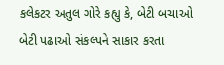કલેકટર અતુલ ગોરે કહ્યુ કે, બેટી બચાઓ બેટી પઢાઓ સંકલ્પને સાકાર કરતા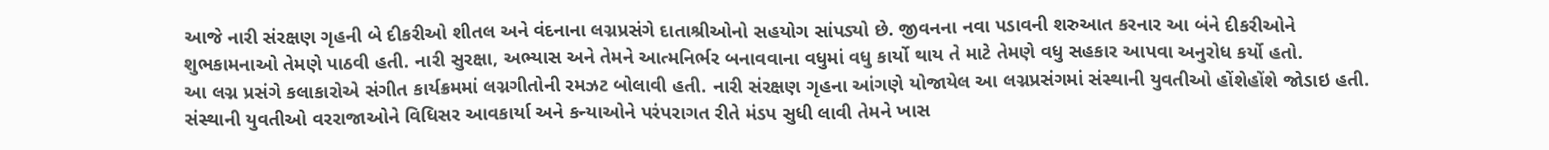આજે નારી સંરક્ષણ ગૃહની બે દીકરીઓ શીતલ અને વંદનાના લગ્નપ્રસંગે દાતાશ્રીઓનો સહયોગ સાંપડ્યો છે. જીવનના નવા પડાવની શરુઆત કરનાર આ બંને દીકરીઓને શુભકામનાઓ તેમણે પાઠવી હતી. નારી સુરક્ષા, અભ્યાસ અને તેમને આત્મનિર્ભર બનાવવાના વધુમાં વધુ કાર્યો થાય તે માટે તેમણે વધુ સહકાર આપવા અનુરોધ કર્યો હતો.
આ લગ્ન પ્રસંગે કલાકારોએ સંગીત કાર્યક્રમમાં લગ્નગીતોની રમઝટ બોલાવી હતી. નારી સંરક્ષણ ગૃહના આંગણે યોજાયેલ આ લગ્નપ્રસંગમાં સંસ્થાની યુવતીઓ હોંશેહોંશે જોડાઇ હતી.
સંસ્થાની યુવતીઓ વરરાજાઓને વિધિસર આવકાર્યા અને કન્યાઓને પરંપરાગત રીતે મંડપ સુધી લાવી તેમને ખાસ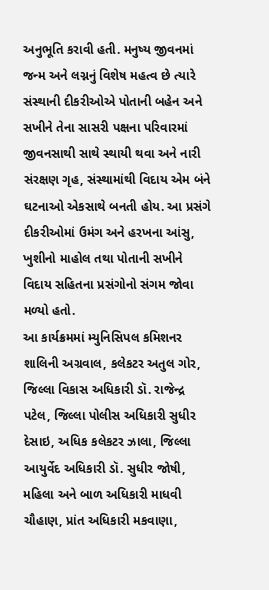અનુભૂતિ કરાવી હતી. મનુષ્ય જીવનમાં જન્મ અને લગ્નનું વિશેષ મહત્વ છે ત્યારે સંસ્થાની દીકરીઓએ પોતાની બહેન અને સખીને તેના સાસરી પક્ષના પરિવારમાં જીવનસાથી સાથે સ્થાયી થવા અને નારી સંરક્ષણ ગૃહ, સંસ્થામાંથી વિદાય એમ બંને ઘટનાઓ એકસાથે બનતી હોય. આ પ્રસંગે દીકરીઓમાં ઉમંગ અને હરખના આંસુ, ખુશીનો માહોલ તથા પોતાની સખીને વિદાય સહિતના પ્રસંગોનો સંગમ જોવા મળ્યો હતો.
આ કાર્યક્રમમાં મ્યુનિસિપલ કમિશનર શાલિની અગ્રવાલ, કલેકટર અતુલ ગોર, જિલ્લા વિકાસ અધિકારી ડૉ. રાજેન્દ્ર પટેલ, જિલ્લા પોલીસ અધિકારી સુધીર દેસાઇ, અધિક કલેકટર ઝાલા, જિલ્લા આયુર્વેદ અધિકારી ડૉ. સુધીર જોષી, મહિલા અને બાળ અધિકારી માધવી ચૌહાણ, પ્રાંત અધિકારી મકવાણા,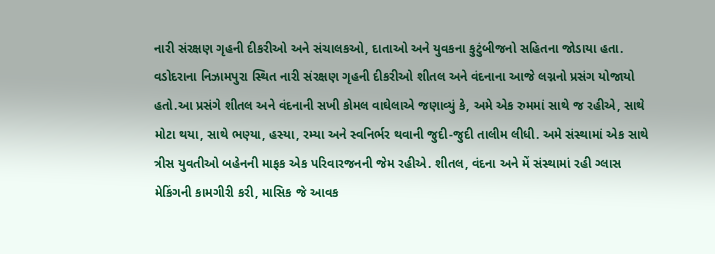નારી સંરક્ષણ ગૃહની દીકરીઓ અને સંચાલકઓ, દાતાઓ અને યુવકના કુટુંબીજનો સહિતના જોડાયા હતા.
વડોદરાના નિઝામપુરા સ્થિત નારી સંરક્ષણ ગૃહની દીકરીઓ શીતલ અને વંદનાના આજે લગ્નનો પ્રસંગ યોજાયો હતો.આ પ્રસંગે શીતલ અને વંદનાની સખી કોમલ વાઘેલાએ જણાવ્યું કે, અમે એક રુમમાં સાથે જ રહીએ, સાથે મોટા થયા, સાથે ભણ્યા, હસ્યા, રમ્યા અને સ્વનિર્ભર થવાની જુદી-જુદી તાલીમ લીધી. અમે સંસ્થામાં એક સાથે ત્રીસ યુવતીઓ બહેનની માફક એક પરિવારજનની જેમ રહીએ. શીતલ, વંદના અને મેં સંસ્થામાં રહી ગ્લાસ મેકિંગની કામગીરી કરી, માસિક જે આવક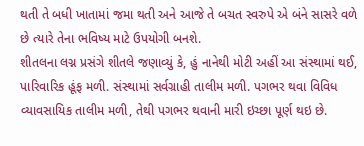થતી તે બધી ખાતામાં જમા થતી અને આજે તે બચત સ્વરુપે એ બંને સાસરે વળે છે ત્યારે તેના ભવિષ્ય માટે ઉપયોગી બનશે.
શીતલના લગ્ન પ્રસંગે શીતલે જણાવ્યું કે, હું નાનેથી મોટી અહીં આ સંસ્થામાં થઈ, પારિવારિક હૂંફ મળી. સંસ્થામાં સર્વગ્રાહી તાલીમ મળી. પગભર થવા વિવિધ વ્યાવસાયિક તાલીમ મળી, તેથી પગભર થવાની મારી ઇચ્છા પૂર્ણ થઇ છે.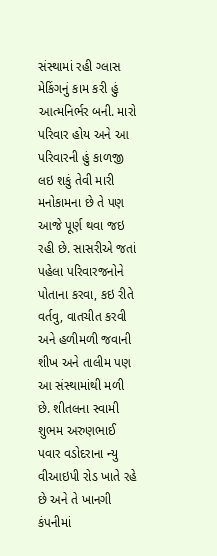સંસ્થામાં રહી ગ્લાસ મેકિંગનું કામ કરી હું આત્મનિર્ભર બની. મારો પરિવાર હોય અને આ પરિવારની હું કાળજી લઇ શકું તેવી મારી મનોકામના છે તે પણ આજે પૂર્ણ થવા જઇ રહી છે. સાસરીએ જતાં પહેલા પરિવારજનોને પોતાના કરવા, કઇ રીતે વર્તવુ, વાતચીત કરવી અને હળીમળી જવાની શીખ અને તાલીમ પણ આ સંસ્થામાંથી મળી છે. શીતલના સ્વામી શુભમ અરુણભાઈ પવાર વડોદરાના ન્યુ વીઆઇપી રોડ ખાતે રહે છે અને તે ખાનગી કંપનીમાં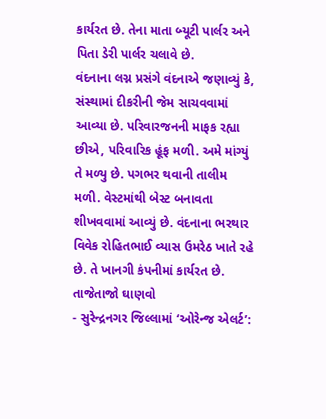કાર્યરત છે. તેના માતા બ્યૂટી પાર્લર અને પિતા ડેરી પાર્લર ચલાવે છે.
વંદનાના લગ્ન પ્રસંગે વંદનાએ જણાવ્યું કે, સંસ્થામાં દીકરીની જેમ સાચવવામાં આવ્યા છે. પરિવારજનની માફક રહ્યા છીએ, પરિવારિક હૂંફ મળી. અમે માંગ્યું તે મળ્યુ છે. પગભર થવાની તાલીમ મળી. વેસ્ટમાંથી બેસ્ટ બનાવતા શીખવવામાં આવ્યું છે. વંદનાના ભરથાર વિવેક રોહિતભાઈ વ્યાસ ઉમરેઠ ખાતે રહે છે. તે ખાનગી કંપનીમાં કાર્યરત છે.
તાજેતાજો ઘાણવો
- સુરેન્દ્રનગર જિલ્લામાં ‘ઓરેન્જ એલર્ટ’: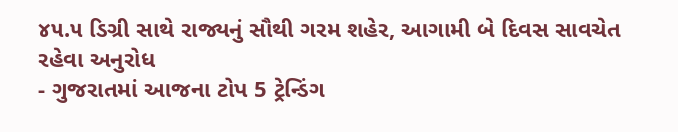૪૫.૫ ડિગ્રી સાથે રાજ્યનું સૌથી ગરમ શહેર, આગામી બે દિવસ સાવચેત રહેવા અનુરોધ
- ગુજરાતમાં આજના ટોપ 5 ટ્રેન્ડિંગ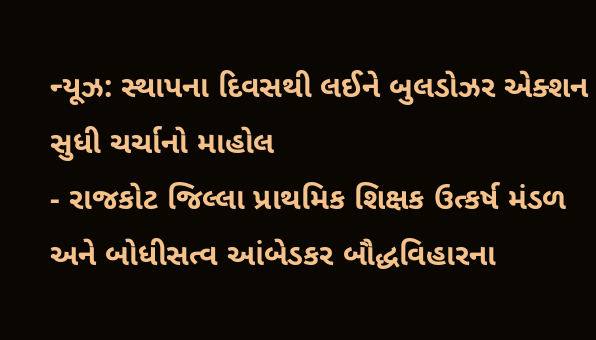ન્યૂઝ: સ્થાપના દિવસથી લઈને બુલડોઝર એક્શન સુધી ચર્ચાનો માહોલ
- રાજકોટ જિલ્લા પ્રાથમિક શિક્ષક ઉત્કર્ષ મંડળ અને બોધીસત્વ આંબેડકર બૌદ્ધવિહારના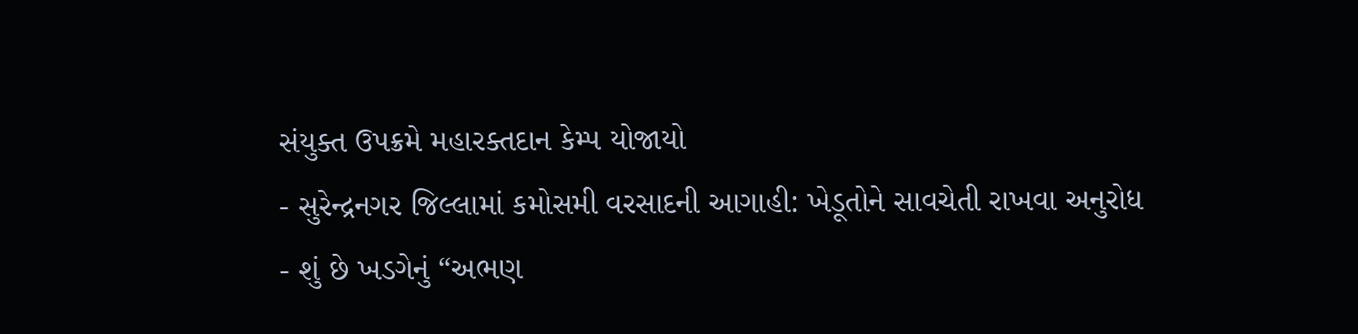સંયુક્ત ઉપક્રમે મહારક્તદાન કેમ્પ યોજાયો
- સુરેન્દ્રનગર જિલ્લામાં કમોસમી વરસાદની આગાહી: ખેડૂતોને સાવચેતી રાખવા અનુરોધ
- શું છે ખડગેનું “અભણ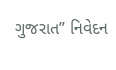ગુજરાત” નિવેદન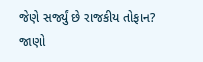જેણે સર્જ્યું છે રાજકીય તોફાન? જાણો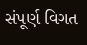સંપૂર્ણ વિગત